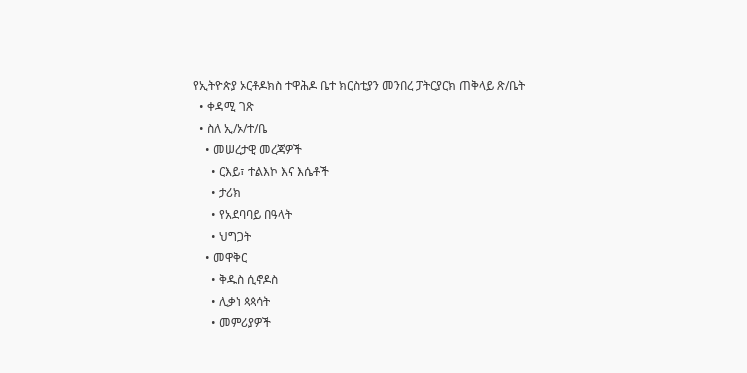የኢትዮጵያ ኦርቶዶክስ ተዋሕዶ ቤተ ክርስቲያን መንበረ ፓትርያርክ ጠቅላይ ጽ/ቤት
  • ቀዳሚ ገጽ
  • ስለ ኢ/ኦ/ተ/ቤ
    • መሠረታዊ መረጃዎች
      • ርእይ፣ ተልእኮ እና እሴቶች
      • ታሪክ
      • የአደባባይ በዓላት
      • ህግጋት
    • መዋቅር
      • ቅዱስ ሲኖዶስ
      • ሊቃነ ጳጳሳት
      • መምሪያዎች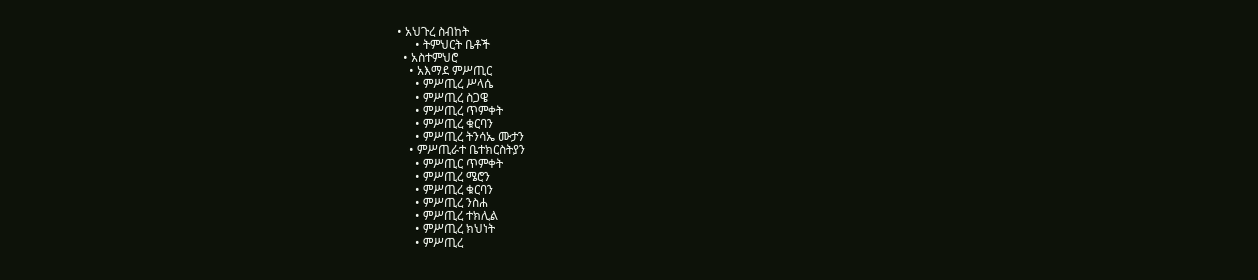• አህጉረ ስብከት
      • ትምህርት ቤቶች
  • አስተምህሮ
    • አእማደ ምሥጢር
      • ምሥጢረ ሥላሴ
      • ምሥጢረ ስጋዌ
      • ምሥጢረ ጥምቀት
      • ምሥጢረ ቁርባን
      • ምሥጢረ ትንሳኤ ሙታን
    • ምሥጢራተ ቤተክርስትያን
      • ምሥጢር ጥምቀት
      • ምሥጢረ ሜሮን
      • ምሥጢረ ቁርባን
      • ምሥጢረ ንስሐ
      • ምሥጢረ ተክሊል
      • ምሥጢረ ክህነት
      • ምሥጢረ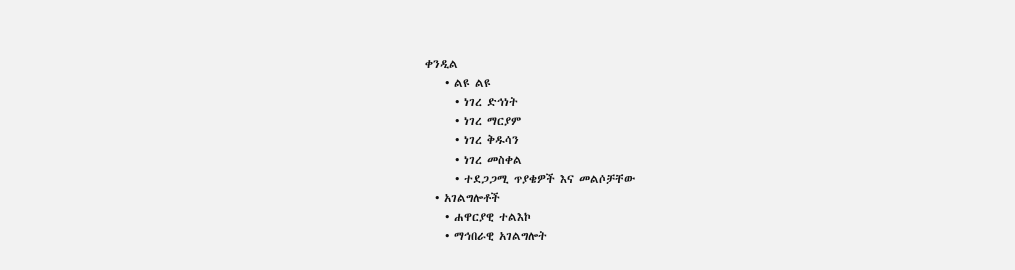ቀንዲል
    • ልዩ ልዩ
      • ነገረ ድኅነት
      • ነገረ ማርያም
      • ነገረ ቅዱሳን
      • ነገረ መስቀል
      • ተደጋጋሚ ጥያቄዎች እና መልሶቻቸው
  • አገልግሎቶች
    • ሐዋርያዊ ተልእኮ
    • ማኅበራዊ አገልግሎት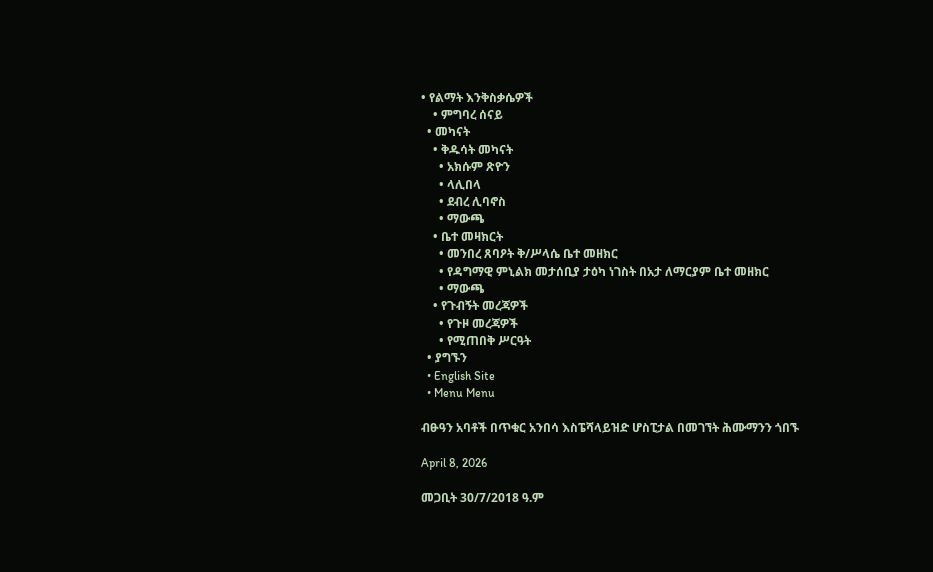• የልማት እንቅስቃሴዎች
    • ምግባረ ሰናይ
  • መካናት
    • ቅዱሳት መካናት
      • አክሱም ጽዮን
      • ላሊበላ
      • ደብረ ሊባኖስ
      • ማውጫ
    • ቤተ መዛክርት
      • መንበረ ጸባዖት ቅ/ሥላሴ ቤተ መዘክር
      • የዳግማዊ ምኒልክ መታሰቢያ ታዕካ ነገስት በአታ ለማርያም ቤተ መዘክር
      • ማውጫ
    • የጉብኝት መረጃዎች
      • የጉዞ መረጃዎች
      • የሚጠበቅ ሥርዓት
  • ያግኙን
  • English Site
  • Menu Menu

ብፁዓን አባቶች በጥቁር አንበሳ እስፔሻላይዝድ ሆስፒታል በመገኘት ሕሙማንን ጎበኙ

April 8, 2026

መጋቢት 30/7/2018 ዓ.ም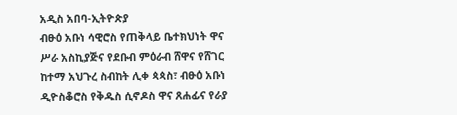አዲስ አበባ-ኢትዮጵያ
ብፁዕ አቡነ ሳዊሮስ የጠቅላይ ቤተክህነት ዋና ሥራ አስኪያጅና የደቡብ ምዕራብ ሸዋና የሸገር ከተማ አህጉረ ስብከት ሊቀ ጳጳስ፣ ብፁዕ አቡነ ዲዮስቆሮስ የቅዱስ ሲኖዶስ ዋና ጸሐፊና የራያ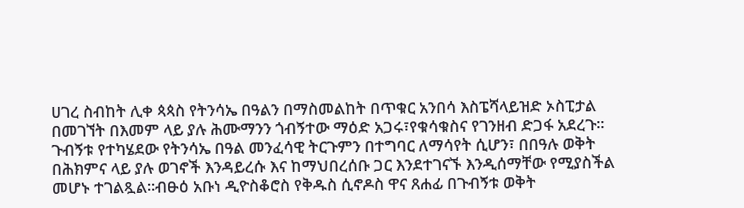ሀገረ ስብከት ሊቀ ጳጳስ የትንሳኤ በዓልን በማስመልከት በጥቁር አንበሳ እስፔሻላይዝድ ኦስፒታል በመገኘት በእመም ላይ ያሉ ሕሙማንን ጎብኝተው ማዕድ አጋሩ፣የቁሳቁስና የገንዘብ ድጋፋ አደረጉ።
ጉብኝቱ የተካሄደው የትንሳኤ በዓል መንፈሳዊ ትርጉምን በተግባር ለማሳየት ሲሆን፣ በበዓሉ ወቅት በሕክምና ላይ ያሉ ወገኖች እንዳይረሱ እና ከማህበረሰቡ ጋር እንደተገናኙ እንዲሰማቸው የሚያስችል መሆኑ ተገልጿል።ብፁዕ አቡነ ዲዮስቆሮስ የቅዱስ ሲኖዶስ ዋና ጸሐፊ በጉብኝቱ ወቅት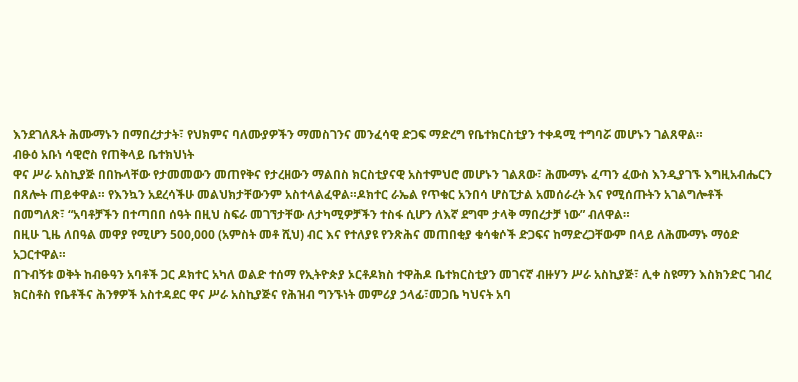እንደገለጹት ሕሙማኑን በማበረታታት፣ የህክምና ባለሙያዎችን ማመስገንና መንፈሳዊ ድጋፍ ማድረግ የቤተክርስቲያን ተቀዳሚ ተግባሯ መሆኑን ገልጸዋል።
ብፁዕ አቡነ ሳዊሮስ የጠቅላይ ቤተክህነት
ዋና ሥራ አስኪያጅ በበኩላቸው የታመመውን መጠየቅና የታረዘውን ማልበስ ክርስቲያናዊ አስተምህሮ መሆኑን ገልጸው፣ ሕሙማኑ ፈጣን ፈውስ እንዲያገኙ እግዚአብሔርን በጸሎት ጠይቀዋል። የእንኳን አደረሳችሁ መልህክታቸውንም አስተላልፈዋል።ዶክተር ራኤል የጥቁር አንበሳ ሆስፒታል አመሰራረት እና የሚሰጡትን አገልግሎቶች በመግለጽ፣ “አባቶቻችን በተጣበበ ሰዓት በዚህ ስፍራ መገኘታቸው ለታካሚዎቻችን ተስፋ ሲሆን ለእኛ ደግሞ ታላቅ ማበረታቻ ነው” ብለዋል።
በዚሁ ጊዜ ለበዓል መዋያ የሚሆን 500,000 (አምስት መቶ ሺህ) ብር እና የተለያዩ የንጽሕና መጠበቂያ ቁሳቁሶች ድጋፍና ከማድረጋቸውም በላይ ለሕሙማኑ ማዕድ አጋርተዋል።
በጉብኝቱ ወቅት ከብፁዓን አባቶች ጋር ዶክተር አካለ ወልድ ተሰማ የኢትዮጵያ ኦርቶዶክስ ተዋሕዶ ቤተክርስቲያን መገናኛ ብዙሃን ሥራ አስኪያጅ፣ ሊቀ ስዩማን እስክንድር ገብረ ክርስቶስ የቤቶችና ሕንፃዎች አስተዳደር ዋና ሥራ አስኪያጅና የሕዝብ ግንኙነት መምሪያ ኃላፊ፣መጋቤ ካህናት አባ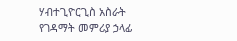ሃብተጊዮርጊስ አስራት የገዳማት መምሪያ ኃላፊ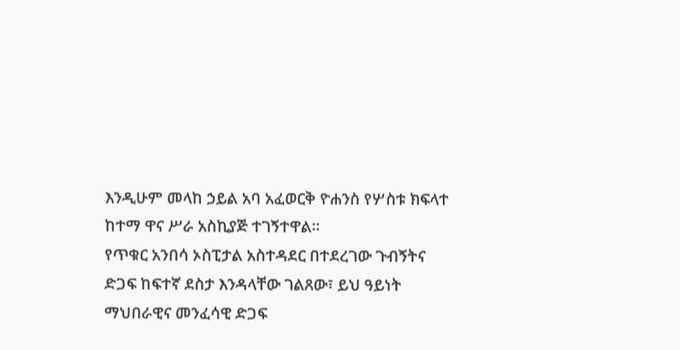እንዲሁም መላከ ኃይል አባ አፈወርቅ ዮሐንስ የሦስቱ ክፍላተ ከተማ ዋና ሥራ አስኪያጅ ተገኝተዋል።
የጥቁር አንበሳ ኦስፒታል አስተዳደር በተደረገው ጉብኝትና ድጋፍ ከፍተኛ ደስታ እንዳላቸው ገልጸው፣ ይህ ዓይነት ማህበራዊና መንፈሳዊ ድጋፍ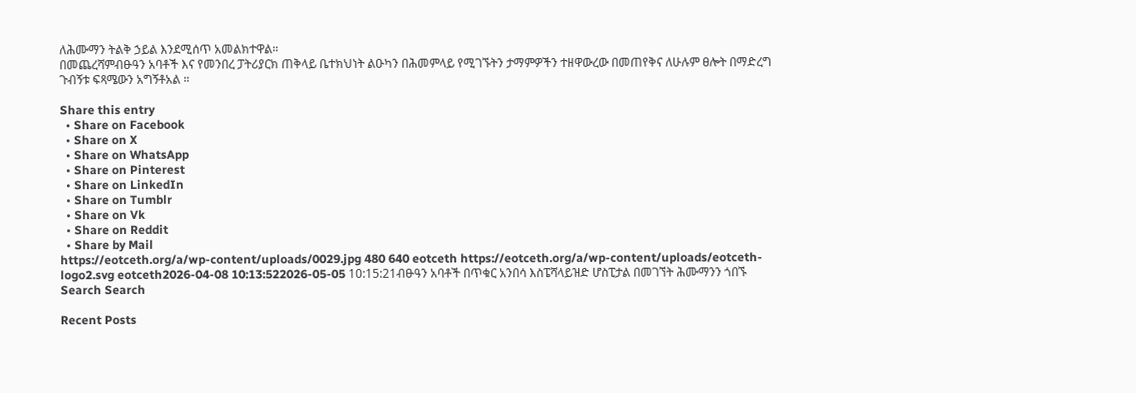ለሕሙማን ትልቅ ኃይል እንደሚሰጥ አመልክተዋል።
በመጨረሻምብፁዓን አባቶች እና የመንበረ ፓትሪያርክ ጠቅላይ ቤተክህነት ልዑካን በሕመምላይ የሚገኙትን ታማምዎችን ተዘዋውረው በመጠየቅና ለሁሉም ፀሎት በማድረግ ጉብኝቱ ፍጻሜውን አግኝቶአል ።

Share this entry
  • Share on Facebook
  • Share on X
  • Share on WhatsApp
  • Share on Pinterest
  • Share on LinkedIn
  • Share on Tumblr
  • Share on Vk
  • Share on Reddit
  • Share by Mail
https://eotceth.org/a/wp-content/uploads/0029.jpg 480 640 eotceth https://eotceth.org/a/wp-content/uploads/eotceth-logo2.svg eotceth2026-04-08 10:13:522026-05-05 10:15:21ብፁዓን አባቶች በጥቁር አንበሳ እስፔሻላይዝድ ሆስፒታል በመገኘት ሕሙማንን ጎበኙ
Search Search

Recent Posts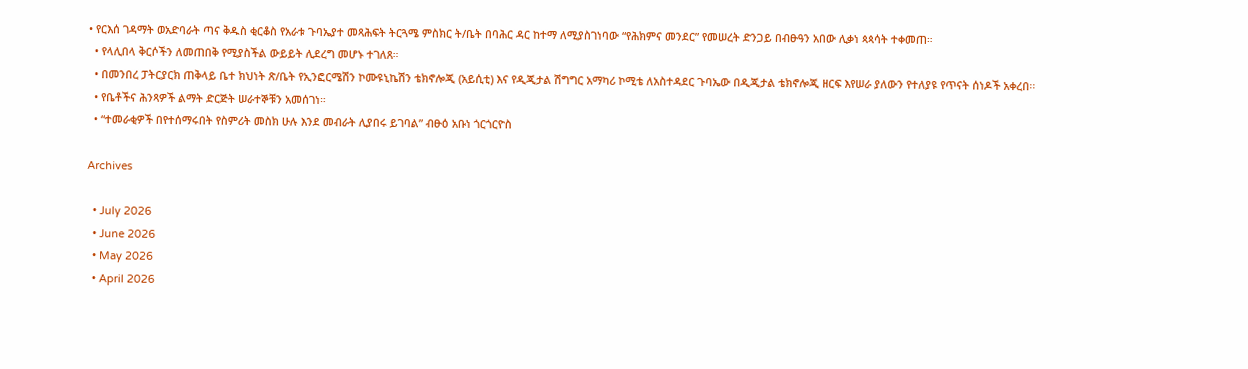• የርእሰ ገዳማት ወአድባራት ጣና ቅዱስ ቂርቆስ የአራቱ ጉባኤያተ መጻሕፍት ትርጓሜ ምስክር ት/ቤት በባሕር ዳር ከተማ ለሚያስገነባው “የሕክምና መንደር” የመሠረት ድንጋይ በብፁዓን አበው ሊቃነ ጳጳሳት ተቀመጠ።
  • የላሊበላ ቅርሶችን ለመጠበቅ የሚያስችል ውይይት ሊደረግ መሆኑ ተገለጸ።
  • በመንበረ ፓትርያርክ ጠቅላይ ቤተ ክህነት ጽ/ቤት የኢንፎርሜሽን ኮሙዩኒኬሽን ቴክኖሎጂ (አይሲቲ) እና የዲጂታል ሽግግር አማካሪ ኮሚቴ ለአስተዳደር ጉባኤው በዲጂታል ቴክኖሎጂ ዘርፍ እየሠራ ያለውን የተለያዩ የጥናት ሰነዶች አቀረበ፡፡
  • የቤቶችና ሕንጻዎች ልማት ድርጅት ሠራተኞቹን አመሰገነ።
  • “ተመራቂዎች በየተሰማሩበት የስምሪት መስክ ሁሉ እንደ መብራት ሊያበሩ ይገባል” ብፁዕ አቡነ ጎርጎርዮስ

Archives

  • July 2026
  • June 2026
  • May 2026
  • April 2026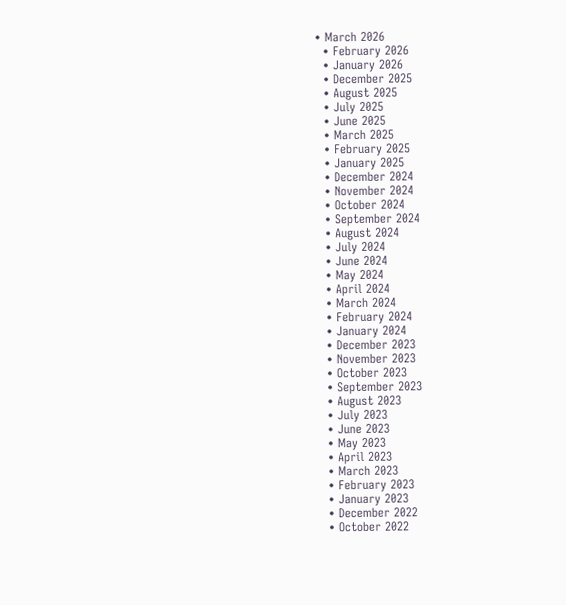• March 2026
  • February 2026
  • January 2026
  • December 2025
  • August 2025
  • July 2025
  • June 2025
  • March 2025
  • February 2025
  • January 2025
  • December 2024
  • November 2024
  • October 2024
  • September 2024
  • August 2024
  • July 2024
  • June 2024
  • May 2024
  • April 2024
  • March 2024
  • February 2024
  • January 2024
  • December 2023
  • November 2023
  • October 2023
  • September 2023
  • August 2023
  • July 2023
  • June 2023
  • May 2023
  • April 2023
  • March 2023
  • February 2023
  • January 2023
  • December 2022
  • October 2022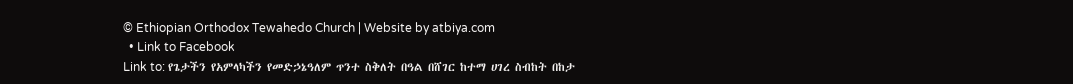© Ethiopian Orthodox Tewahedo Church | Website by atbiya.com
  • Link to Facebook
Link to: የጌታችን የአምላካችን የመድኃኔዓለም ጥንተ ስቅለት በዓል በሸገር ከተማ ሀገረ ስብከት በከታ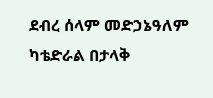ደብረ ሰላም መድኃኔዓለም ካቴድራል በታላቅ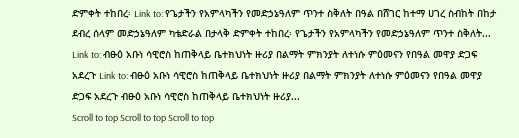ድምቀት ተከበረ፡ Link to: የጌታችን የአምላካችን የመድኃኔዓለም ጥንተ ስቅለት በዓል በሸገር ከተማ ሀገረ ስብከት በከታ ደብረ ሰላም መድኃኔዓለም ካቴድራል በታላቅ ድምቀት ተከበረ፡ የጌታችን የአምላካችን የመድኃኔዓለም ጥንተ ስቅለት... Link to: ብፁዕ አቡነ ሳዊሮስ ከጠቅላይ ቤተክህነት ዙሪያ በልማት ምክንያት ለተነሱ ምዕመናን የበዓል መዋያ ድጋፍ አደረጉ Link to: ብፁዕ አቡነ ሳዊሮስ ከጠቅላይ ቤተክህነት ዙሪያ በልማት ምክንያት ለተነሱ ምዕመናን የበዓል መዋያ ድጋፍ አደረጉ ብፁዕ አቡነ ሳዊሮስ ከጠቅላይ ቤተክህነት ዙሪያ...
Scroll to top Scroll to top Scroll to top